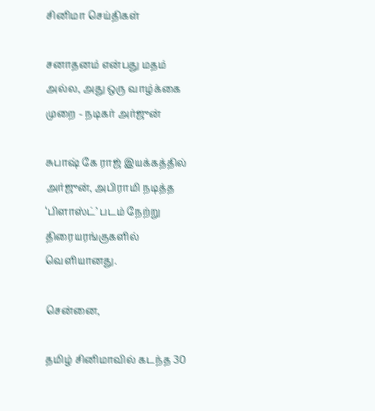சினிமா செய்திகள்

சனாதனம் என்பது மதம் அல்ல, அது ஒரு வாழ்க்கை முறை - நடிகர் அர்ஜுன்

சுபாஷ் கே ராஜ் இயக்கத்தில் அர்ஜுன், அபிராமி நடித்த ‘பிளாஸ்ட்’ படம் நேற்று திரையரங்குகளில் வெளியானது.

சென்னை,

தமிழ் சினிமாவில் கடந்த 30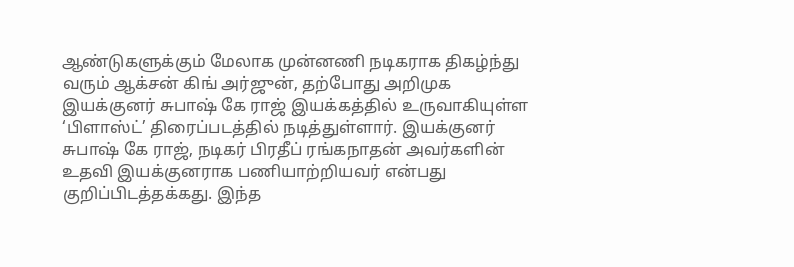ஆண்டுகளுக்கும் மேலாக முன்னணி நடிகராக திகழ்ந்து வரும் ஆக்சன் கிங் அர்ஜுன், தற்போது அறிமுக இயக்குனர் சுபாஷ் கே ராஜ் இயக்கத்தில் உருவாகியுள்ள ‘பிளாஸ்ட்’ திரைப்படத்தில் நடித்துள்ளார். இயக்குனர் சுபாஷ் கே ராஜ், நடிகர் பிரதீப் ரங்கநாதன் அவர்களின் உதவி இயக்குனராக பணியாற்றியவர் என்பது குறிப்பிடத்தக்கது. இந்த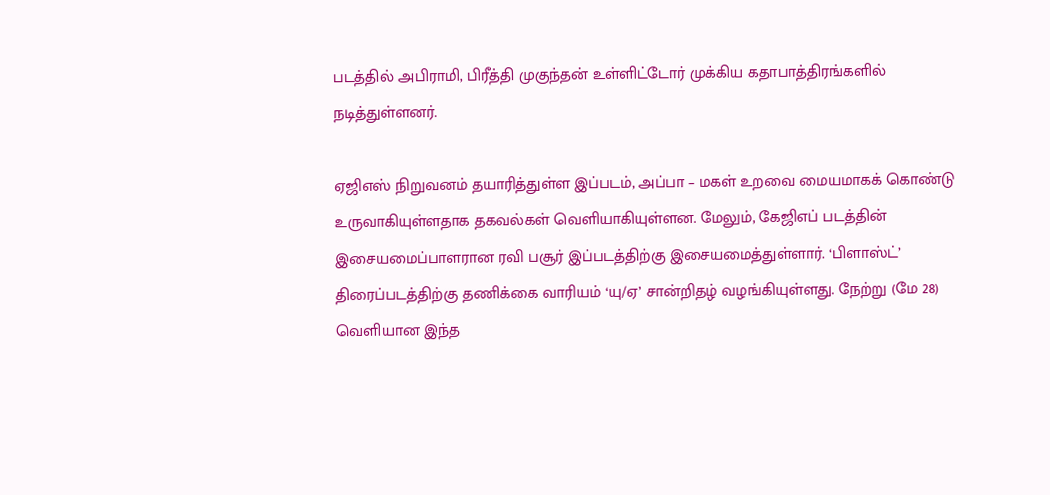படத்தில் அபிராமி, பிரீத்தி முகுந்தன் உள்ளிட்டோர் முக்கிய கதாபாத்திரங்களில் நடித்துள்ளனர்.

ஏஜிஎஸ் நிறுவனம் தயாரித்துள்ள இப்படம், அப்பா – மகள் உறவை மையமாகக் கொண்டு உருவாகியுள்ளதாக தகவல்கள் வெளியாகியுள்ளன. மேலும், கேஜிஎப் படத்தின் இசையமைப்பாளரான ரவி பசூர் இப்படத்திற்கு இசையமைத்துள்ளார். ‘பிளாஸ்ட்’ திரைப்படத்திற்கு தணிக்கை வாரியம் ‘யு/ஏ’ சான்றிதழ் வழங்கியுள்ளது. நேற்று (மே 28) வெளியான இந்த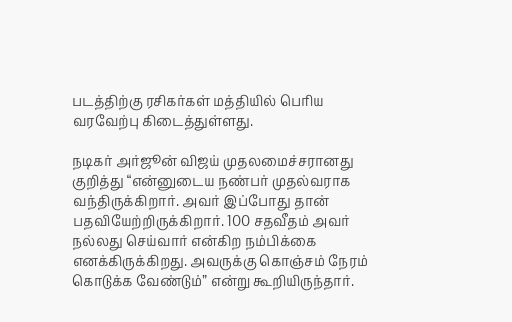படத்திற்கு ரசிகர்கள் மத்தியில் பெரிய வரவேற்பு கிடைத்துள்ளது.

நடிகர் அர்ஜூன் விஜய் முதலமைச்சரானது குறித்து “என்னுடைய நண்பர் முதல்வராக வந்திருக்கிறார். அவர் இப்போது தான் பதவியேற்றிருக்கிறார். 100 சதவீதம் அவர் நல்லது செய்வார் என்கிற நம்பிக்கை எனக்கிருக்கிறது. அவருக்கு கொஞ்சம் நேரம் கொடுக்க வேண்டும்” என்று கூறியிருந்தார்.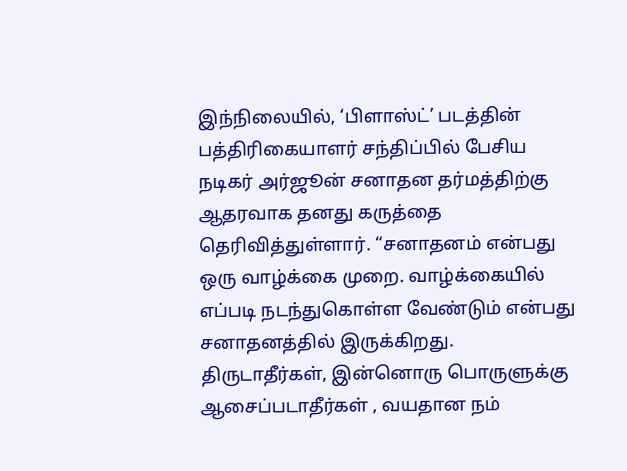இந்நிலையில், ‘பிளாஸ்ட்’ படத்தின் பத்திரிகையாளர் சந்திப்பில் பேசிய நடிகர் அர்ஜூன் சனாதன தர்மத்திற்கு ஆதரவாக தனது கருத்தை தெரிவித்துள்ளார். “சனாதனம் என்பது ஒரு வாழ்க்கை முறை. வாழ்க்கையில் எப்படி நடந்துகொள்ள வேண்டும் என்பது சனாதனத்தில் இருக்கிறது. திருடாதீர்கள், இன்னொரு பொருளுக்கு ஆசைப்படாதீர்கள் , வயதான நம்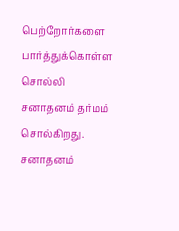பெற்றோர்களை பார்த்துக்கொள்ள சொல்லி சனாதனம் தர்மம் சொல்கிறது. சனாதனம்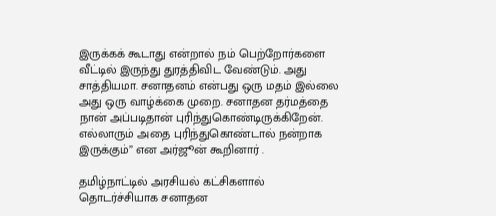இருக்கக் கூடாது என்றால் நம் பெற்றோர்களை வீட்டில் இருந்து துரத்திவிட வேண்டும். அது சாத்தியமா. சனாதனம் என்பது ஒரு மதம் இல்லை அது ஒரு வாழ்க்கை முறை. சனாதன தர்மத்தை நான் அப்படிதான் புரிந்துகொண்டிருக்கிறேன். எல்லாரும் அதை புரிந்துகொண்டால் நன்றாக இருக்கும்” என அர்ஜூன் கூறினார் .

தமிழ்நாட்டில் அரசியல் கட்சிகளால் தொடர்ச்சியாக சனாதன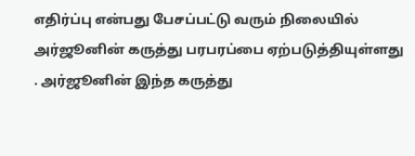எதிர்ப்பு என்பது பேசப்பட்டு வரும் நிலையில் அர்ஜூனின் கருத்து பரபரப்பை ஏற்படுத்தியுள்ளது . அர்ஜூனின் இந்த கருத்து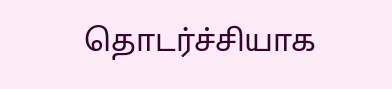தொடர்ச்சியாக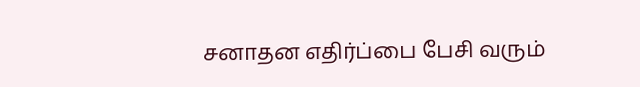சனாதன எதிர்ப்பை பேசி வரும்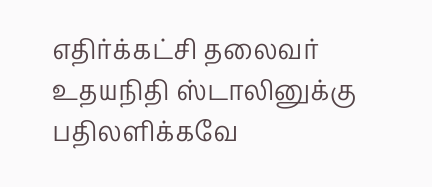எதிர்க்கட்சி தலைவர் உதயநிதி ஸ்டாலினுக்கு பதிலளிக்கவே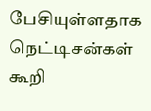பேசியுள்ளதாக நெட்டிசன்கள் கூறி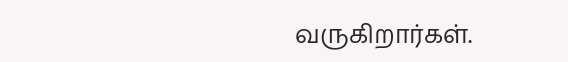வருகிறார்கள்.